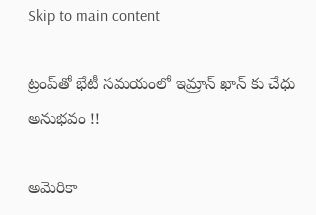Skip to main content

ట్రంప్‌తో భేటీ సమయంలో ఇమ్రాన్ ఖాన్ కు చేధు అనుభవం !!

అమెరికా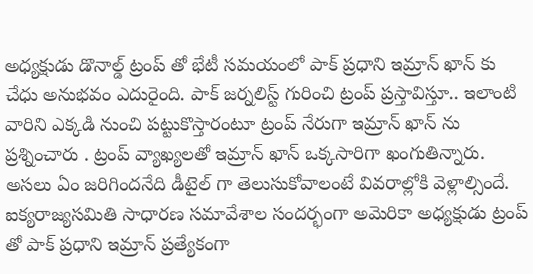అధ్యక్షుడు డొనాల్డ్ ట్రంప్ తో భేటీ సమయంలో పాక్ ప్రధాని ఇమ్రాన్ ఖాన్ కు చేధు అనుభవం ఎదురైంది. పాక్ జర్నలిస్ట్ గురించి ట్రంప్ ప్రస్తావిస్తూ.. ఇలాంటి వారిని ఎక్కడి నుంచి పట్టుకొస్తారంటూ ట్రంప్ నేరుగా ఇమ్రాన్ ఖాన్ ను ప్రశ్నించారు . ట్రంప్ వ్యాఖ్యలతో ఇమ్రాన్ ఖాన్ ఒక్కసారిగా ఖంగుతిన్నారు. అసలు ఏం జరిగిందనేది డీటైల్ గా తెలుసుకోవాలంటే వివరాల్లోకి వెళ్లాల్సిందే.
ఐక్యరాజ్యసమితి సాధారణ సమావేశాల సందర్భంగా అమెరికా అధ్యక్షుడు ట్రంప్ తో పాక్ ప్రధాని ఇమ్రాన్ ప్రత్యేకంగా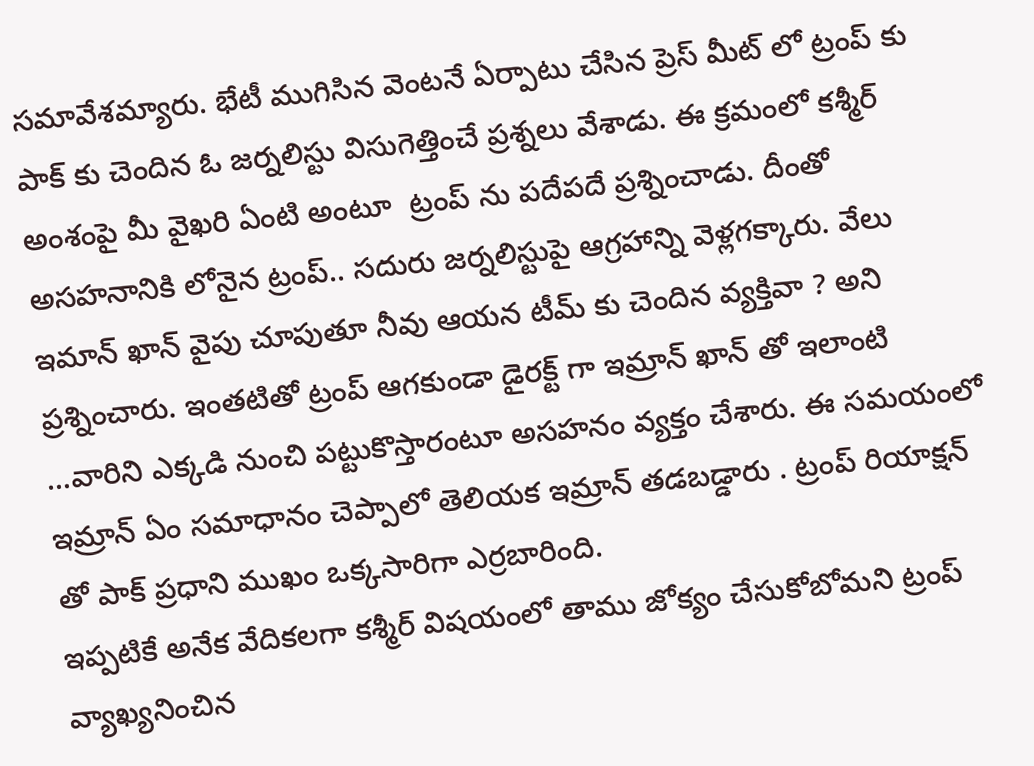సమావేశమ్యారు. భేటీ ముగిసిన వెంటనే ఏర్పాటు చేసిన ప్రెస్ మీట్ లో ట్రంప్ కు పాక్ కు చెందిన ఓ జర్నలిస్టు విసుగెత్తించే ప్రశ్నలు వేశాడు. ఈ క్రమంలో కశ్మీర్ అంశంపై మీ వైఖరి ఏంటి అంటూ  ట్రంప్ ను పదేపదే ప్రశ్నించాడు. దీంతో అసహనానికి లోనైన ట్రంప్.. సదురు జర్నలిస్టుపై ఆగ్రహాన్ని వెళ్లగక్కారు. వేలు ఇమాన్ ఖాన్ వైపు చూపుతూ నీవు ఆయన టీమ్ కు చెందిన వ్యక్తివా ? అని ప్రశ్నించారు. ఇంతటితో ట్రంప్ ఆగకుండా డైరక్ట్ గా ఇమ్రాన్ ఖాన్ తో ఇలాంటి ...వారిని ఎక్కడి నుంచి పట్టుకొస్తారంటూ అసహనం వ్యక్తం చేశారు. ఈ సమయంలో ఇమ్రాన్ ఏం సమాధానం చెప్పాలో తెలియక ఇమ్రాన్ తడబడ్డారు . ట్రంప్ రియాక్షన్ తో పాక్ ప్రధాని ముఖం ఒక్కసారిగా ఎర్రబారింది.
ఇప్పటికే అనేక వేదికలగా కశ్మీర్ విషయంలో తాము జోక్యం చేసుకోబోమని ట్రంప్ వ్యాఖ్యనించిన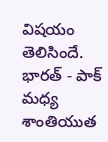విషయం తెలిసిందే. భారత్ - పాక్ మధ్య శాంతియుత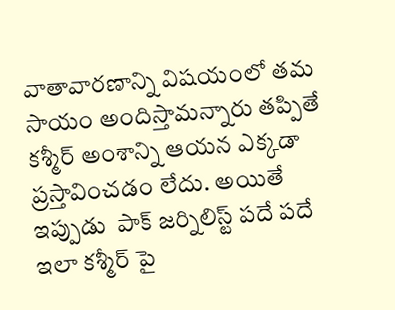వాతావారణాన్ని విషయంలో తమ సాయం అందిస్తామన్నారు తప్పితే కశ్మీర్ అంశాన్ని ఆయన ఎక్కడా ప్రస్తావించడం లేదు. అయితే ఇప్పుడు  పాక్ జర్నిలిస్ట్ పదే పదే ఇలా కశ్మీర్ పై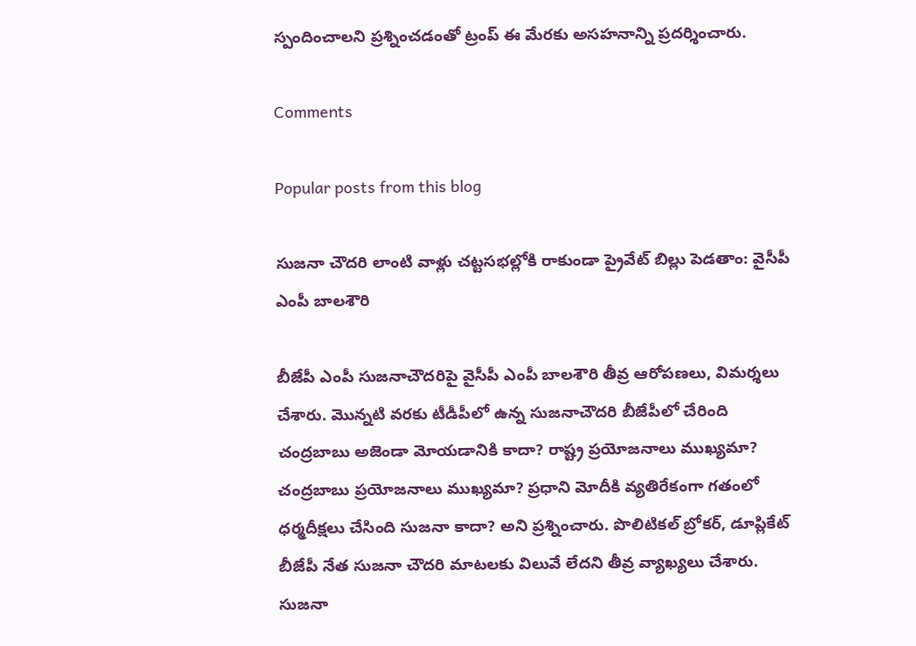స్పందించాలని ప్రశ్నించడంతో ట్రంప్ ఈ మేరకు అసహనాన్ని ప్రదర్శించారు.

Comments

Popular posts from this blog

సుజనా చౌదరి లాంటి వాళ్లు చట్టసభల్లోకి రాకుండా ప్రైవేట్ బిల్లు పెడతాం: వైసీపీ ఎంపీ బాలశౌరి

బీజేపీ ఎంపీ సుజనాచౌదరిపై వైసీపీ ఎంపీ బాలశౌరి తీవ్ర ఆరోపణలు, విమర్శలు చేశారు. మొన్నటి వరకు టీడీపీలో ఉన్న సుజనాచౌదరి బీజేపీలో చేరింది చంద్రబాబు అజెండా మోయడానికి కాదా? రాష్ట్ర ప్రయోజనాలు ముఖ్యమా? చంద్రబాబు ప్రయోజనాలు ముఖ్యమా? ప్రధాని మోదీకి వ్యతిరేకంగా గతంలో ధర్మదీక్షలు చేసింది సుజనా కాదా? అని ప్రశ్నించారు. పొలిటికల్ బ్రోకర్, డూప్లికేట్ బీజేపీ నేత సుజనా చౌదరి మాటలకు విలువే లేదని తీవ్ర వ్యాఖ్యలు చేశారు. సుజనా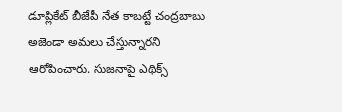డూప్లికేట్ బీజేపీ నేత కాబట్టే చంద్రబాబు అజెండా అమలు చేస్తున్నారని ఆరోపించారు. సుజనాపై ఎథిక్స్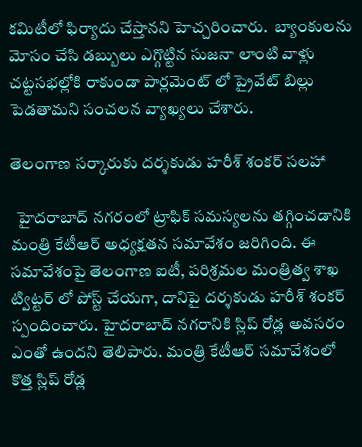కమిటీలో ఫిర్యాదు చేస్తానని హెచ్చరించారు.  బ్యాంకులను మోసం చేసి డబ్బులు ఎగ్గొట్టిన సుజనా లాంటి వాళ్లు చట్టసభల్లోకి రాకుండా పార్లమెంట్ లో ప్రైవేట్ బిల్లు పెడతామని సంచలన వ్యాఖ్యలు చేశారు.

తెలంగాణ సర్కారుకు దర్శకుడు హరీశ్ శంకర్ సలహా

  హైదరాబాద్ నగరంలో ట్రాఫిక్ సమస్యలను తగ్గించడానికి మంత్రి కేటీఆర్ అధ్యక్షతన సమావేశం జరిగింది. ఈ సమావేశంపై తెలంగాణ ఐటీ, పరిశ్రమల మంత్రిత్వ శాఖ ట్విట్టర్ లో పోస్ట్ చేయగా, దానిపై దర్శకుడు హరీశ్ శంకర్ స్పందించారు. హైదరాబాద్ నగరానికి స్లిప్ రోడ్ల అవసరం ఎంతో ఉందని తెలిపారు. మంత్రి కేటీఆర్ సమావేశంలో కొత్త స్లిప్ రోడ్ల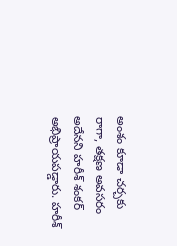అంశం కూడా చర్చకు రాగా, తక్షణ అవసరం అదేనని హరీశ్ శంకర్ అభిప్రాయపడ్డారు. హరీశ్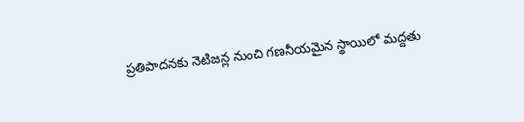ప్రతిపాదనకు నెటిజన్ల నుంచి గణనీయమైన స్థాయిలో మద్దతు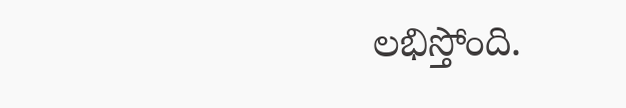లభిస్తోంది.